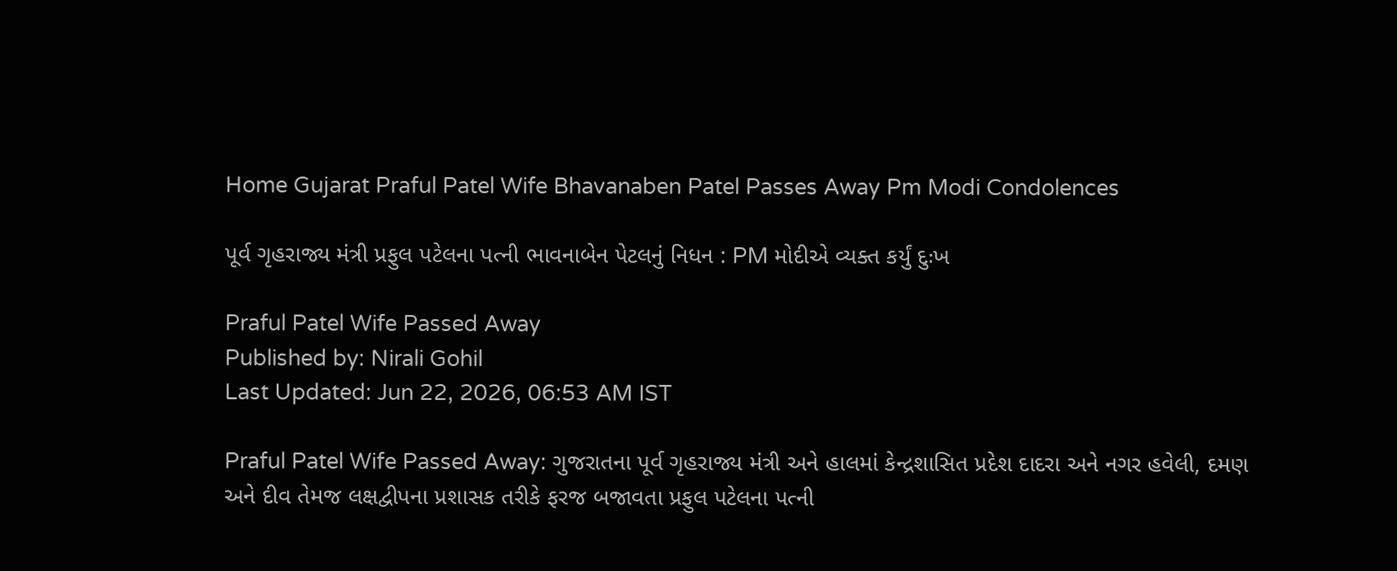Home Gujarat Praful Patel Wife Bhavanaben Patel Passes Away Pm Modi Condolences

પૂર્વ ગૃહરાજ્ય મંત્રી પ્રફુલ પટેલના પત્ની ભાવનાબેન પેટલનું નિધન : PM મોદીએ વ્યક્ત કર્યું દુઃખ

Praful Patel Wife Passed Away
Published by: Nirali Gohil
Last Updated: Jun 22, 2026, 06:53 AM IST

Praful Patel Wife Passed Away: ગુજરાતના પૂર્વ ગૃહરાજ્ય મંત્રી અને હાલમાં કેન્દ્રશાસિત પ્રદેશ દાદરા અને નગર હવેલી, દમણ અને દીવ તેમજ લક્ષદ્વીપના પ્રશાસક તરીકે ફરજ બજાવતા પ્રફુલ પટેલના પત્ની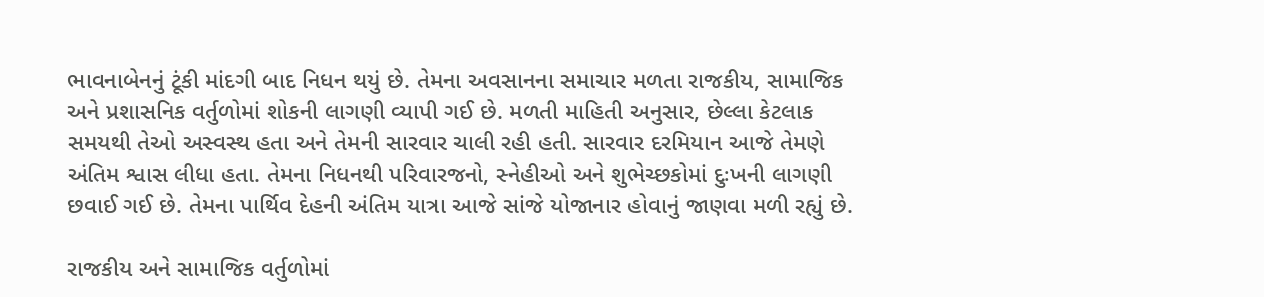ભાવનાબેનનું ટૂંકી માંદગી બાદ નિધન થયું છે. તેમના અવસાનના સમાચાર મળતા રાજકીય, સામાજિક અને પ્રશાસનિક વર્તુળોમાં શોકની લાગણી વ્યાપી ગઈ છે. મળતી માહિતી અનુસાર, છેલ્લા કેટલાક સમયથી તેઓ અસ્વસ્થ હતા અને તેમની સારવાર ચાલી રહી હતી. સારવાર દરમિયાન આજે તેમણે અંતિમ શ્વાસ લીધા હતા. તેમના નિધનથી પરિવારજનો, સ્નેહીઓ અને શુભેચ્છકોમાં દુઃખની લાગણી છવાઈ ગઈ છે. તેમના પાર્થિવ દેહની અંતિમ યાત્રા આજે સાંજે યોજાનાર હોવાનું જાણવા મળી રહ્યું છે.

રાજકીય અને સામાજિક વર્તુળોમાં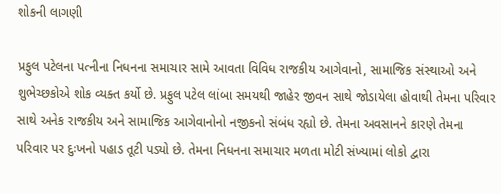શોકની લાગણી

પ્રફુલ પટેલના પત્નીના નિધનના સમાચાર સામે આવતા વિવિધ રાજકીય આગેવાનો, સામાજિક સંસ્થાઓ અને શુભેચ્છકોએ શોક વ્યક્ત કર્યો છે. પ્રફુલ પટેલ લાંબા સમયથી જાહેર જીવન સાથે જોડાયેલા હોવાથી તેમના પરિવાર સાથે અનેક રાજકીય અને સામાજિક આગેવાનોનો નજીકનો સંબંધ રહ્યો છે. તેમના અવસાનને કારણે તેમના પરિવાર પર દુઃખનો પહાડ તૂટી પડ્યો છે. તેમના નિધનના સમાચાર મળતા મોટી સંખ્યામાં લોકો દ્વારા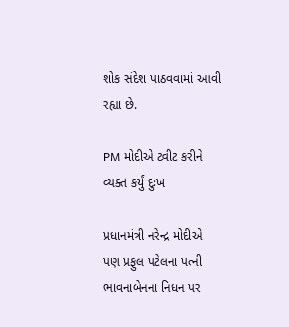શોક સંદેશ પાઠવવામાં આવી રહ્યા છે.

PM મોદીએ ટ્વીટ કરીને વ્યક્ત કર્યું દુઃખ

પ્રધાનમંત્રી નરેન્દ્ર મોદીએ પણ પ્રફુલ પટેલના પત્ની ભાવનાબેનના નિધન પર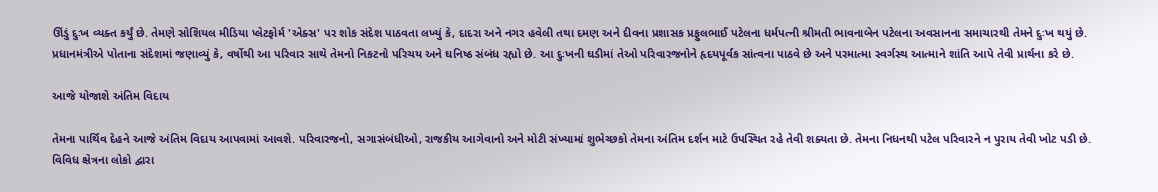ઊંડું દુઃખ વ્યક્ત કર્યું છે. તેમણે સોશિયલ મીડિયા પ્લેટફોર્મ 'એક્સ' પર શોક સંદેશ પાઠવતા લખ્યું કે, દાદરા અને નગર હવેલી તથા દમણ અને દીવના પ્રશાસક પ્રફુલભાઈ પટેલના ધર્મપત્ની શ્રીમતી ભાવનાબેન પટેલના અવસાનના સમાચારથી તેમને દુઃખ થયું છે. પ્રધાનમંત્રીએ પોતાના સંદેશમાં જણાવ્યું કે, વર્ષોથી આ પરિવાર સાથે તેમનો નિકટનો પરિચય અને ઘનિષ્ઠ સંબંધ રહ્યો છે. આ દુઃખની ઘડીમાં તેઓ પરિવારજનોને હૃદયપૂર્વક સાંત્વના પાઠવે છે અને પરમાત્મા સ્વર્ગસ્થ આત્માને શાંતિ આપે તેવી પ્રાર્થના કરે છે.

આજે યોજાશે અંતિમ વિદાય

તેમના પાર્થિવ દેહને આજે અંતિમ વિદાય આપવામાં આવશે. પરિવારજનો, સગાસંબંધીઓ, રાજકીય આગેવાનો અને મોટી સંખ્યામાં શુભેચ્છકો તેમના અંતિમ દર્શન માટે ઉપસ્થિત રહે તેવી શક્યતા છે. તેમના નિધનથી પટેલ પરિવારને ન પુરાય તેવી ખોટ પડી છે. વિવિધ ક્ષેત્રના લોકો દ્વારા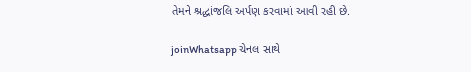તેમને શ્રદ્ધાંજલિ અર્પણ કરવામાં આવી રહી છે.

joinWhatsapp ચેનલ સાથે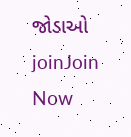જોડાઓ
joinJoin Now